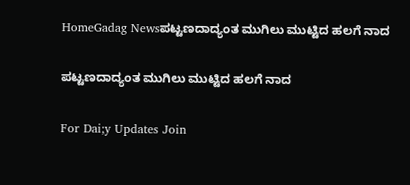HomeGadag Newsಪಟ್ಟಣದಾದ್ಯಂತ ಮುಗಿಲು ಮುಟ್ಟಿದ ಹಲಗೆ ನಾದ

ಪಟ್ಟಣದಾದ್ಯಂತ ಮುಗಿಲು ಮುಟ್ಟಿದ ಹಲಗೆ ನಾದ

For Dai;y Updates Join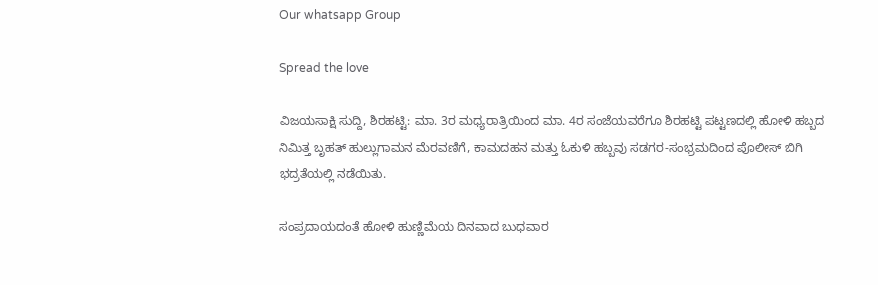Our whatsapp Group

Spread the love

ವಿಜಯಸಾಕ್ಷಿ ಸುದ್ದಿ, ಶಿರಹಟ್ಟಿ: ಮಾ. 3ರ ಮಧ್ಯರಾತ್ರಿಯಿಂದ ಮಾ. 4ರ ಸಂಜೆಯವರೆಗೂ ಶಿರಹಟ್ಟಿ ಪಟ್ಟಣದಲ್ಲಿ ಹೋಳಿ ಹಬ್ಬದ ನಿಮಿತ್ತ ಬೃಹತ್ ಹುಲ್ಲುಗಾಮನ ಮೆರವಣಿಗೆ, ಕಾಮದಹನ ಮತ್ತು ಓಕುಳಿ ಹಬ್ಬವು ಸಡಗರ-ಸಂಭ್ರಮದಿಂದ ಪೊಲೀಸ್ ಬಿಗಿ ಭದ್ರತೆಯಲ್ಲಿ ನಡೆಯಿತು.

ಸಂಪ್ರದಾಯದಂತೆ ಹೋಳಿ ಹುಣ್ಣಿಮೆಯ ದಿನವಾದ ಬುಧವಾರ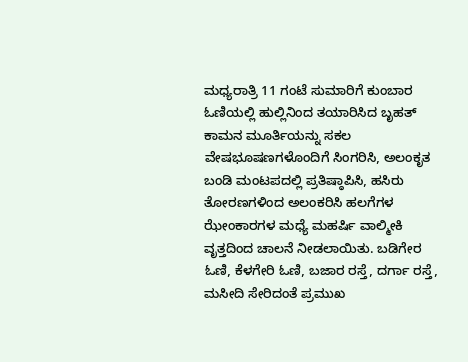ಮಧ್ಯರಾತ್ರಿ 11 ಗಂಟೆ ಸುಮಾರಿಗೆ ಕುಂಬಾರ ಓಣಿಯಲ್ಲಿ ಹುಲ್ಲಿನಿಂದ ತಯಾರಿಸಿದ ಬೃಹತ್ ಕಾಮನ ಮೂರ್ತಿಯನ್ನು ಸಕಲ ವೇಷಭೂಷಣಗಳೊಂದಿಗೆ ಸಿಂಗರಿಸಿ, ಅಲಂಕೃತ ಬಂಡಿ ಮಂಟಪದಲ್ಲಿ ಪ್ರತಿಷ್ಠಾಪಿಸಿ, ಹಸಿರು ತೋರಣಗಳಿಂದ ಅಲಂಕರಿಸಿ ಹಲಗೆಗಳ ಝೇಂಕಾರಗಳ ಮಧ್ಯೆ ಮಹರ್ಷಿ ವಾಲ್ಮೀಕಿ ವೃತ್ತದಿಂದ ಚಾಲನೆ ನೀಡಲಾಯಿತು. ಬಡಿಗೇರ ಓಣಿ, ಕೆಳಗೇರಿ ಓಣಿ, ಬಜಾರ ರಸ್ತೆ, ದರ್ಗಾ ರಸ್ತೆ, ಮಸೀದಿ ಸೇರಿದಂತೆ ಪ್ರಮುಖ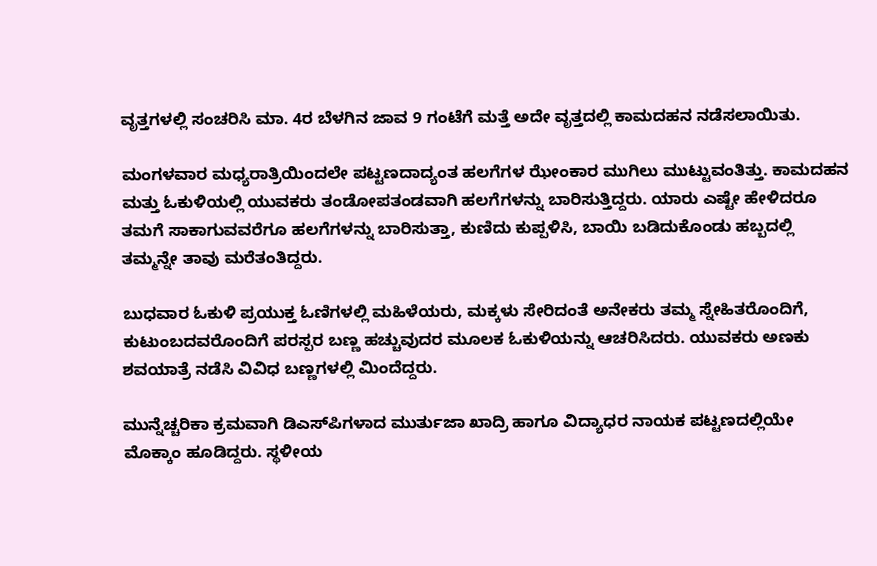ವೃತ್ತಗಳಲ್ಲಿ ಸಂಚರಿಸಿ ಮಾ. 4ರ ಬೆಳಗಿನ ಜಾವ 9 ಗಂಟೆಗೆ ಮತ್ತೆ ಅದೇ ವೃತ್ತದಲ್ಲಿ ಕಾಮದಹನ ನಡೆಸಲಾಯಿತು.

ಮಂಗಳವಾರ ಮಧ್ಯರಾತ್ರಿಯಿಂದಲೇ ಪಟ್ಟಣದಾದ್ಯಂತ ಹಲಗೆಗಳ ಝೇಂಕಾರ ಮುಗಿಲು ಮುಟ್ಟುವಂತಿತ್ತು. ಕಾಮದಹನ ಮತ್ತು ಓಕುಳಿಯಲ್ಲಿ ಯುವಕರು ತಂಡೋಪತಂಡವಾಗಿ ಹಲಗೆಗಳನ್ನು ಬಾರಿಸುತ್ತಿದ್ದರು. ಯಾರು ಎಷ್ಟೇ ಹೇಳಿದರೂ ತಮಗೆ ಸಾಕಾಗುವವರೆಗೂ ಹಲಗೆಗಳನ್ನು ಬಾರಿಸುತ್ತಾ, ಕುಣಿದು ಕುಪ್ಪಳಿಸಿ, ಬಾಯಿ ಬಡಿದುಕೊಂಡು ಹಬ್ಬದಲ್ಲಿ ತಮ್ಮನ್ನೇ ತಾವು ಮರೆತಂತಿದ್ದರು.

ಬುಧವಾರ ಓಕುಳಿ ಪ್ರಯುಕ್ತ ಓಣಿಗಳಲ್ಲಿ ಮಹಿಳೆಯರು, ಮಕ್ಕಳು ಸೇರಿದಂತೆ ಅನೇಕರು ತಮ್ಮ ಸ್ನೇಹಿತರೊಂದಿಗೆ, ಕುಟುಂಬದವರೊಂದಿಗೆ ಪರಸ್ಪರ ಬಣ್ಣ ಹಚ್ಚುವುದರ ಮೂಲಕ ಓಕುಳಿಯನ್ನು ಆಚರಿಸಿದರು. ಯುವಕರು ಅಣಕು ಶವಯಾತ್ರೆ ನಡೆಸಿ ವಿವಿಧ ಬಣ್ಣಗಳಲ್ಲಿ ಮಿಂದೆದ್ದರು.

ಮುನ್ನೆಚ್ಚರಿಕಾ ಕ್ರಮವಾಗಿ ಡಿಎಸ್‌ಪಿಗಳಾದ ಮುರ್ತುಜಾ ಖಾದ್ರಿ ಹಾಗೂ ವಿದ್ಯಾಧರ ನಾಯಕ ಪಟ್ಟಣದಲ್ಲಿಯೇ ಮೊಕ್ಕಾಂ ಹೂಡಿದ್ದರು. ಸ್ಥಳೀಯ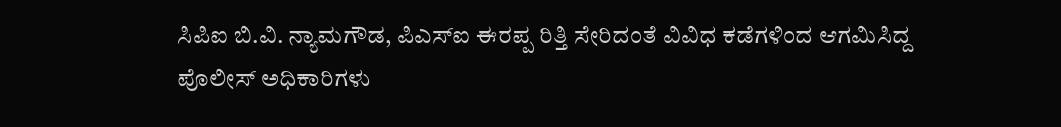ಸಿಪಿಐ ಬಿ.ವಿ. ನ್ಯಾಮಗೌಡ, ಪಿಎಸ್‌ಐ ಈರಪ್ಪ ರಿತ್ತಿ ಸೇರಿದಂತೆ ವಿವಿಧ ಕಡೆಗಳಿಂದ ಆಗಮಿಸಿದ್ದ ಪೊಲೀಸ್ ಅಧಿಕಾರಿಗಳು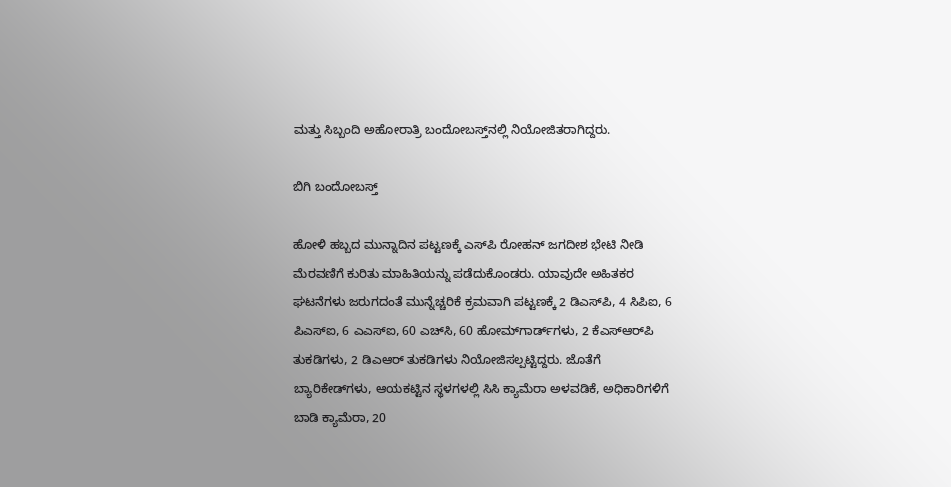ಮತ್ತು ಸಿಬ್ಬಂದಿ ಅಹೋರಾತ್ರಿ ಬಂದೋಬಸ್ತ್‌ನಲ್ಲಿ ನಿಯೋಜಿತರಾಗಿದ್ದರು.

ಬಿಗಿ ಬಂದೋಬಸ್ತ್

ಹೋಳಿ ಹಬ್ಬದ ಮುನ್ನಾದಿನ ಪಟ್ಟಣಕ್ಕೆ ಎಸ್‌ಪಿ ರೋಹನ್ ಜಗದೀಶ ಭೇಟಿ ನೀಡಿ ಮೆರವಣಿಗೆ ಕುರಿತು ಮಾಹಿತಿಯನ್ನು ಪಡೆದುಕೊಂಡರು. ಯಾವುದೇ ಅಹಿತಕರ ಘಟನೆಗಳು ಜರುಗದಂತೆ ಮುನ್ನೆಚ್ಚರಿಕೆ ಕ್ರಮವಾಗಿ ಪಟ್ಟಣಕ್ಕೆ 2 ಡಿಎಸ್‌ಪಿ, 4 ಸಿಪಿಐ, 6 ಪಿಎಸ್‌ಐ, 6 ಎಎಸ್‌ಐ, 60 ಎಚ್‌ಸಿ, 60 ಹೋಮ್‌ಗಾರ್ಡ್‌ಗಳು, 2 ಕೆಎಸ್‌ಆರ್‌ಪಿ ತುಕಡಿಗಳು, 2 ಡಿಎಆರ್ ತುಕಡಿಗಳು ನಿಯೋಜಿಸಲ್ಪಟ್ಟಿದ್ದರು. ಜೊತೆಗೆ ಬ್ಯಾರಿಕೇಡ್‌ಗಳು, ಆಯಕಟ್ಟಿನ ಸ್ಥಳಗಳಲ್ಲಿ ಸಿಸಿ ಕ್ಯಾಮೆರಾ ಅಳವಡಿಕೆ, ಅಧಿಕಾರಿಗಳಿಗೆ ಬಾಡಿ ಕ್ಯಾಮೆರಾ, 20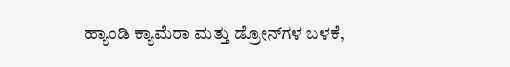ಹ್ಯಾಂಡಿ ಕ್ಯಾಮೆರಾ ಮತ್ತು ಡ್ರೋನ್‌ಗಳ ಬಳಕೆ,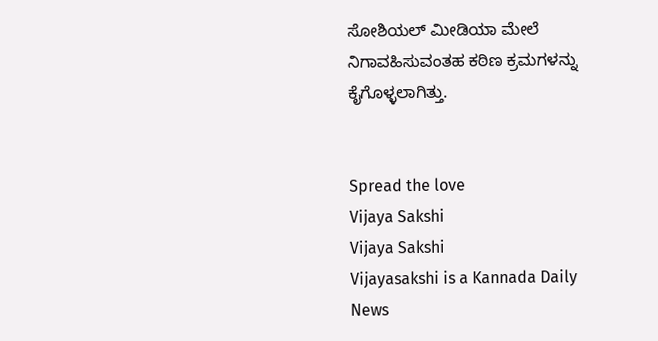ಸೋಶಿಯಲ್ ಮೀಡಿಯಾ ಮೇಲೆ ನಿಗಾವಹಿಸುವಂತಹ ಕಠಿಣ ಕ್ರಮಗಳನ್ನು ಕೈಗೊಳ್ಳಲಾಗಿತ್ತು.


Spread the love
Vijaya Sakshi
Vijaya Sakshi
Vijayasakshi is a Kannada Daily News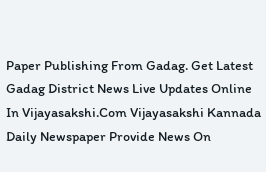Paper Publishing From Gadag. Get Latest Gadag District News Live Updates Online In Vijayasakshi.Com Vijayasakshi Kannada Daily Newspaper Provide News On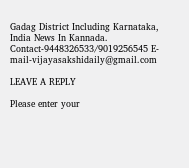Gadag District Including Karnataka, India News In Kannada. Contact-9448326533/9019256545 E-mail-vijayasakshidaily@gmail.com

LEAVE A REPLY

Please enter your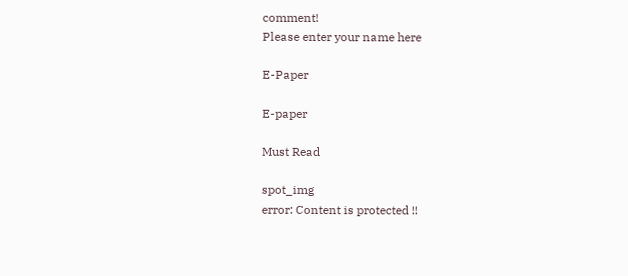comment!
Please enter your name here

E-Paper

E-paper

Must Read

spot_img
error: Content is protected !!